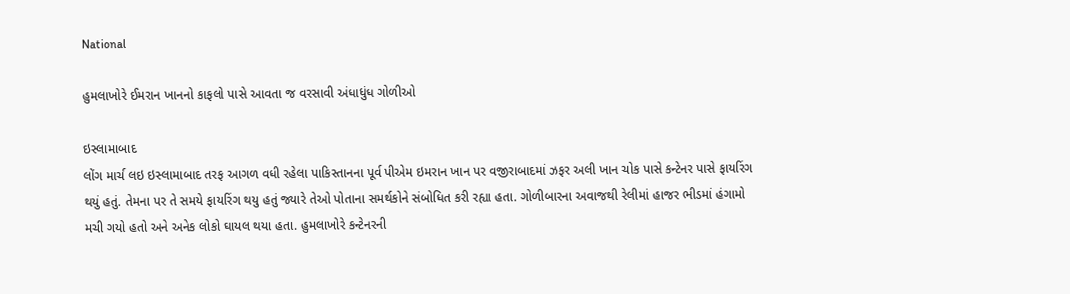National

હુમલાખોરે ઈમરાન ખાનનો કાફલો પાસે આવતા જ વરસાવી અંધાધુંધ ગોળીઓ

ઇસ્લામાબાદ
લોંગ માર્ચ લઇ ઇસ્લામાબાદ તરફ આગળ વધી રહેલા પાકિસ્તાનના પૂર્વ પીએમ ઇમરાન ખાન પર વજીરાબાદમાં ઝફર અલી ખાન ચોક પાસે કન્ટેનર પાસે ફાયરિંગ થયું હતું. તેમના પર તે સમયે ફાયરિંગ થયુ હતું જ્યારે તેઓ પોતાના સમર્થકોને સંબોધિત કરી રહ્યા હતા. ગોળીબારના અવાજથી રેલીમાં હાજર ભીડમાં હંગામો મચી ગયો હતો અને અનેક લોકો ઘાયલ થયા હતા. હુમલાખોરે કન્ટેનરની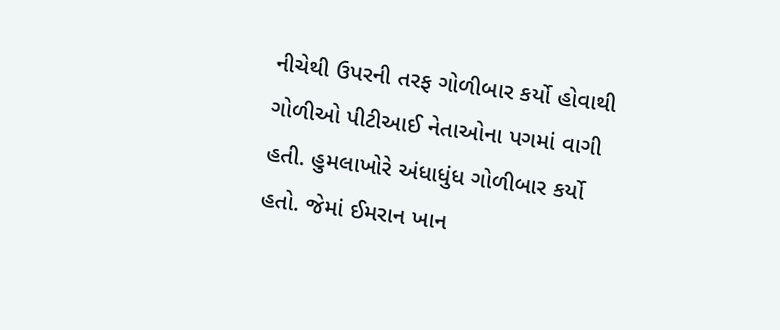નીચેથી ઉપરની તરફ ગોળીબાર કર્યો હોવાથી ગોળીઓ પીટીઆઈ નેતાઓના પગમાં વાગી હતી. હુમલાખોરે અંધાધુંધ ગોળીબાર કર્યો હતો. જેમાં ઈમરાન ખાન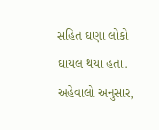સહિત ઘણા લોકો ઘાયલ થયા હતા. અહેવાલો અનુસાર,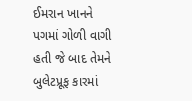ઈમરાન ખાનને પગમાં ગોળી વાગી હતી જે બાદ તેમને બુલેટપ્રૂફ કારમાં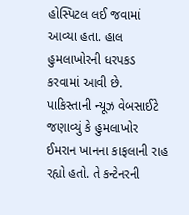હોસ્પિટલ લઈ જવામાં આવ્યા હતા. હાલ હુમલાખોરની ધરપકડ કરવામાં આવી છે. પાકિસ્તાની ન્યૂઝ વેબસાઈટે જણાવ્યું કે હુમલાખોર ઈમરાન ખાનના કાફલાની રાહ રહ્યો હતો. તે કન્ટેનરની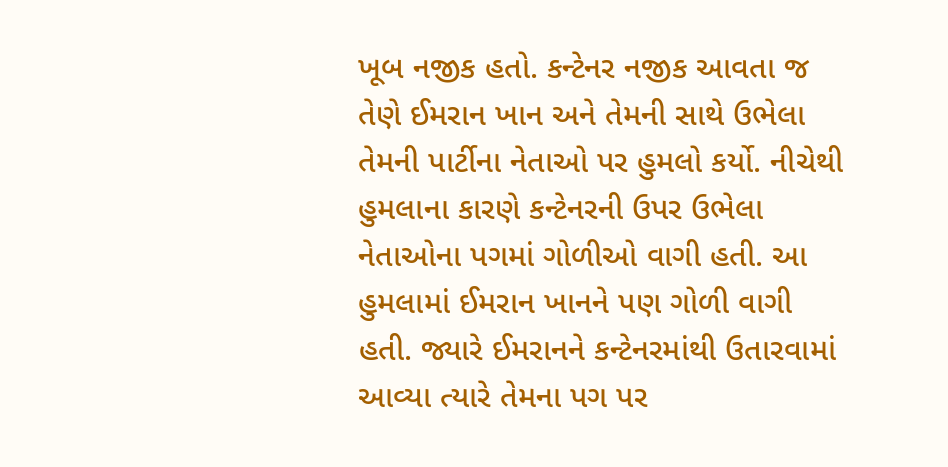ખૂબ નજીક હતો. કન્ટેનર નજીક આવતા જ તેણે ઈમરાન ખાન અને તેમની સાથે ઉભેલા તેમની પાર્ટીના નેતાઓ પર હુમલો કર્યો. નીચેથી હુમલાના કારણે કન્ટેનરની ઉપર ઉભેલા નેતાઓના પગમાં ગોળીઓ વાગી હતી. આ હુમલામાં ઈમરાન ખાનને પણ ગોળી વાગી હતી. જ્યારે ઈમરાનને કન્ટેનરમાંથી ઉતારવામાં આવ્યા ત્યારે તેમના પગ પર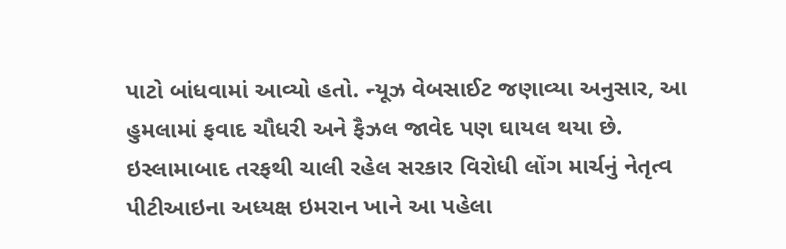પાટો બાંધવામાં આવ્યો હતો. ન્યૂઝ વેબસાઈટ જણાવ્યા અનુસાર, આ હુમલામાં ફવાદ ચૌધરી અને ફૈઝલ જાવેદ પણ ઘાયલ થયા છે. ઇસ્લામાબાદ તરફથી ચાલી રહેલ સરકાર વિરોધી લોંગ માર્ચનું નેતૃત્વ પીટીઆઇના અધ્યક્ષ ઇમરાન ખાને આ પહેલા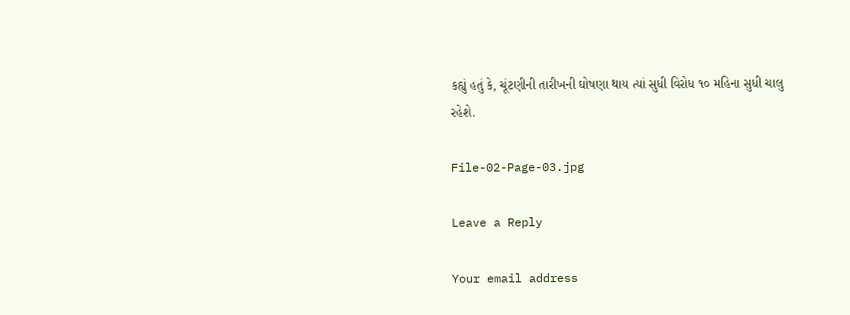કહ્યું હતું કે, ચૂંટણીની તારીખની ઘોષણા થાય ત્યાં સુધી વિરોધ ૧૦ મહિના સુધી ચાલુ રહેશે.

File-02-Page-03.jpg

Leave a Reply

Your email address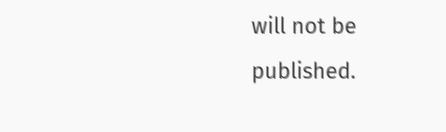will not be published.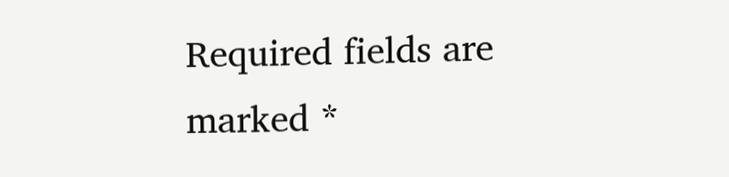Required fields are marked *